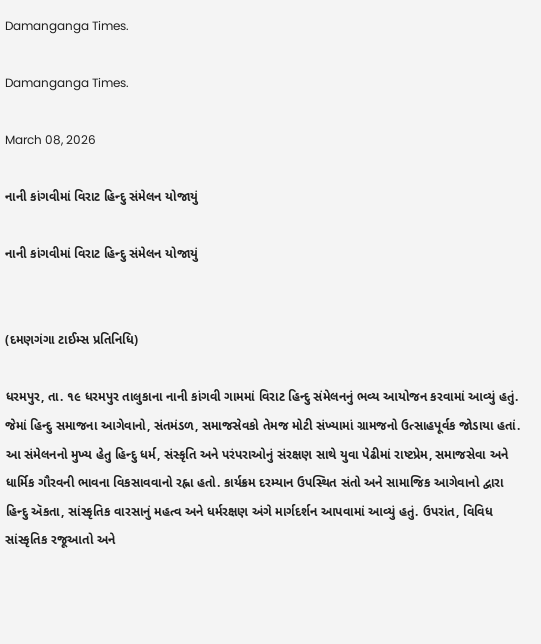Damanganga Times.

Damanganga Times.

March 08, 2026

નાની કાંગવીમાં વિરાટ હિન્દુ સંમેલન યોજાયું

નાની કાંગવીમાં વિરાટ હિન્દુ સંમેલન યોજાયું


(દમણગંગા ટાઈમ્સ પ્રતિનિધિ)

ધરમપુર, તા. ૧૯ ધરમપુર તાલુકાના નાની કાંગવી ગામમાં વિરાટ હિન્દુ સંમેલનનું ભવ્ય આયોજન કરવામાં આવ્યું હતું. જેમાં હિન્દુ સમાજના આગેવાનો, સંતમંડળ, સમાજસેવકો તેમજ મોટી સંખ્યામાં ગ્રામજનો ઉત્સાહપૂર્વક જોડાયા હતાં. આ સંમેલનનો મુખ્ય હેતુ હિન્દુ ધર્મ, સંસ્કૃતિ અને પરંપરાઓનું સંરક્ષણ સાથે યુવા પેઢીમાં રાષ્ટપ્રેમ, સમાજસેવા અને ધાર્મિક ગૌરવની ભાવના વિકસાવવાનો રહ્ના હતો. કાર્યક્રમ દરમ્યાન ઉપસ્થિત સંતો અને સામાજિક આગેવાનો દ્વારા હિન્દુ ઍકતા, સાંસ્કૃતિક વારસાનું મહત્વ અને ધર્મરક્ષણ અંગે માર્ગદર્શન આપવામાં આવ્યું હતું. ઉપરાંત, વિવિધ સાંસ્કૃતિક રજૂઆતો અને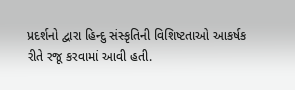પ્રદર્શનો દ્વારા હિન્દુ સંસ્કૃતિની વિશિષ્ટતાઓ આકર્ષક રીતે રજૂ કરવામાં આવી હતી.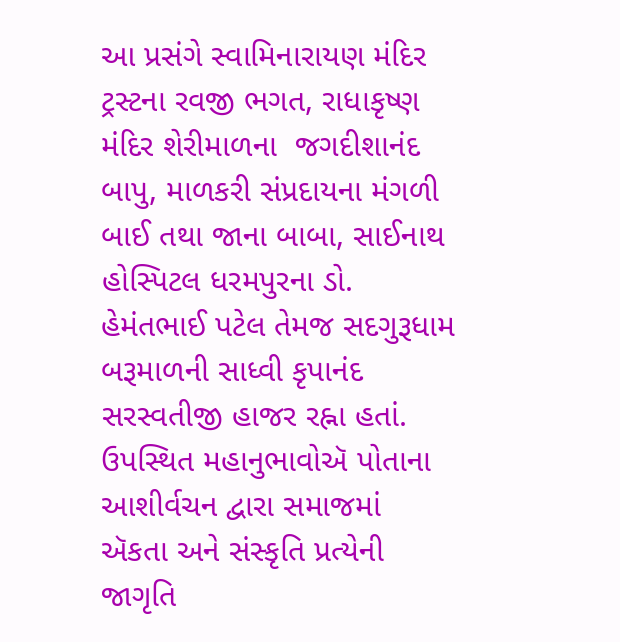આ પ્રસંગે સ્વામિનારાયણ મંદિર ટ્રસ્ટના રવજી ભગત, રાધાકૃષ્ણ મંદિર શેરીમાળના  જગદીશાનંદ બાપુ, માળકરી સંપ્રદાયના મંગળી બાઈ તથા જાના બાબા, સાઈનાથ હોસ્પિટલ ધરમપુરના ડો. હેમંતભાઈ પટેલ તેમજ સદગુરૂધામ બરૂમાળની સાધ્વી કૃપાનંદ સરસ્વતીજી હાજર રહ્ના હતાં. ઉપસ્થિત મહાનુભાવોઍ પોતાના આશીર્વચન દ્વારા સમાજમાં ઍકતા અને સંસ્કૃતિ પ્રત્યેની જાગૃતિ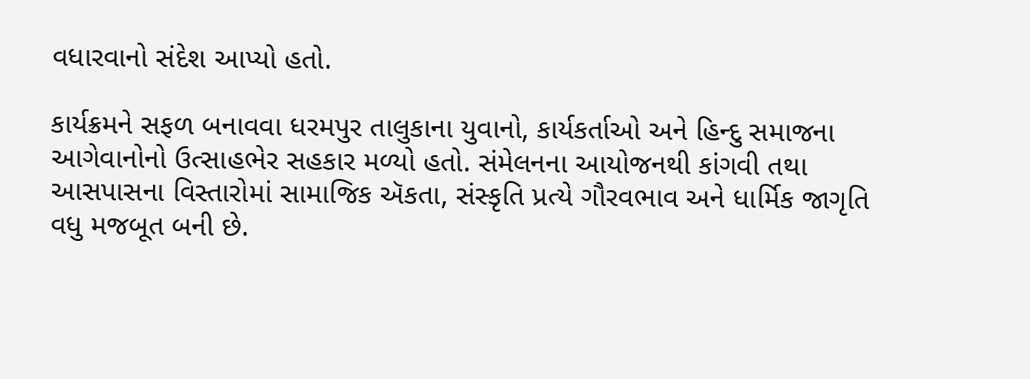વધારવાનો સંદેશ આપ્યો હતો.

કાર્યક્રમને સફળ બનાવવા ધરમપુર તાલુકાના યુવાનો, કાર્યકર્તાઓ અને હિન્દુ સમાજના આગેવાનોનો ઉત્સાહભેર સહકાર મળ્યો હતો. સંમેલનના આયોજનથી કાંગવી તથા આસપાસના વિસ્તારોમાં સામાજિક ઍકતા, સંસ્કૃતિ પ્રત્યે ગૌરવભાવ અને ધાર્મિક જાગૃતિ વધુ મજબૂત બની છે.